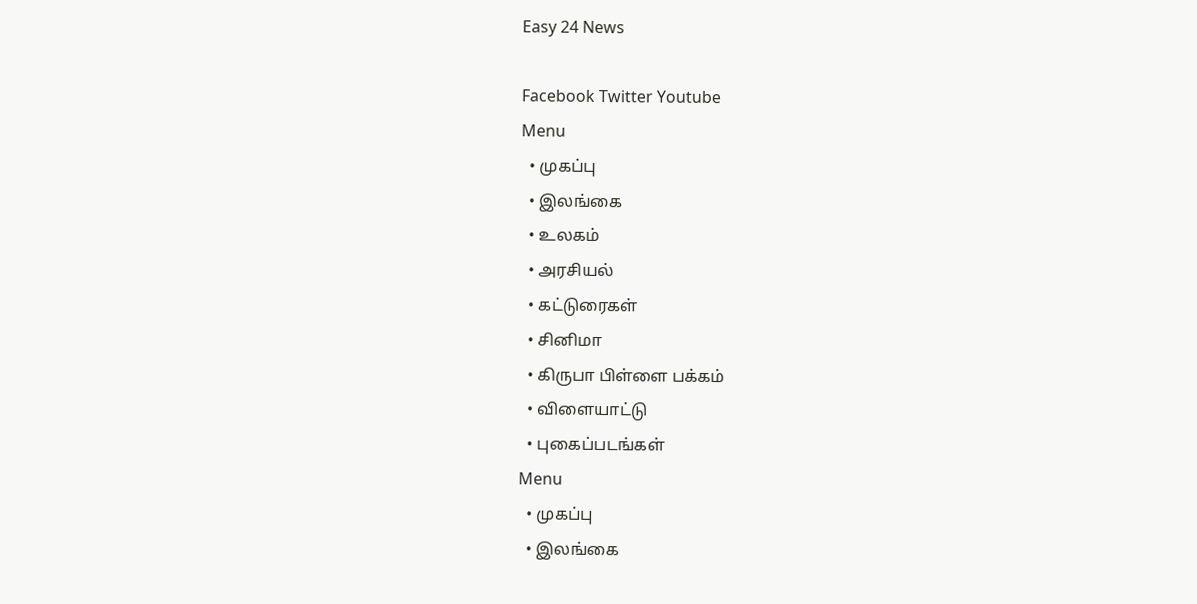Easy 24 News

Facebook Twitter Youtube
Menu
  • முகப்பு
  • இலங்கை
  • உலகம்
  • அரசியல்
  • கட்டுரைகள்
  • சினிமா
  • கிருபா பிள்ளை பக்கம்
  • விளையாட்டு
  • புகைப்படங்கள்
Menu
  • முகப்பு
  • இலங்கை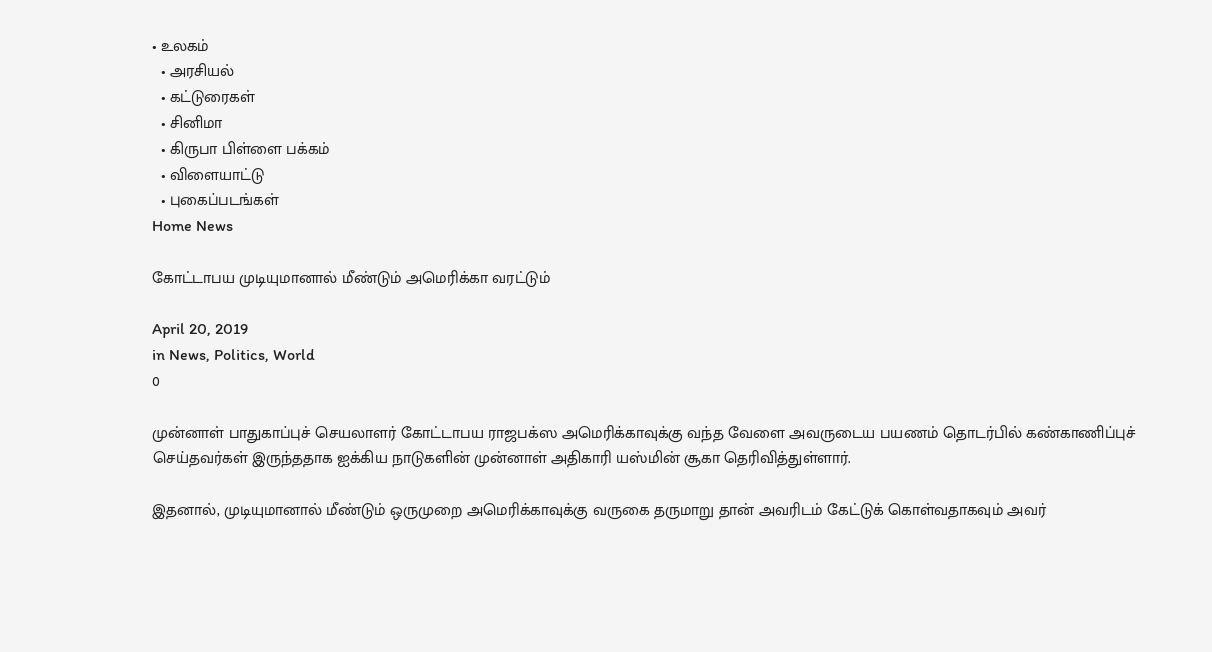• உலகம்
  • அரசியல்
  • கட்டுரைகள்
  • சினிமா
  • கிருபா பிள்ளை பக்கம்
  • விளையாட்டு
  • புகைப்படங்கள்
Home News

கோட்டாபய முடியுமானால் மீண்டும் அமெரிக்கா வரட்டும்

April 20, 2019
in News, Politics, World
0

முன்னாள் பாதுகாப்புச் செயலாளர் கோட்டாபய ராஜபக்ஸ அமெரிக்காவுக்கு வந்த வேளை அவருடைய பயணம் தொடர்பில் கண்காணிப்புச் செய்தவர்கள் இருந்ததாக ஐக்கிய நாடுகளின் முன்னாள் அதிகாரி யஸ்மின் சூகா தெரிவித்துள்ளார்.

இதனால், முடியுமானால் மீண்டும் ஒருமுறை அமெரிக்காவுக்கு வருகை தருமாறு தான் அவரிடம் கேட்டுக் கொள்வதாகவும் அவர்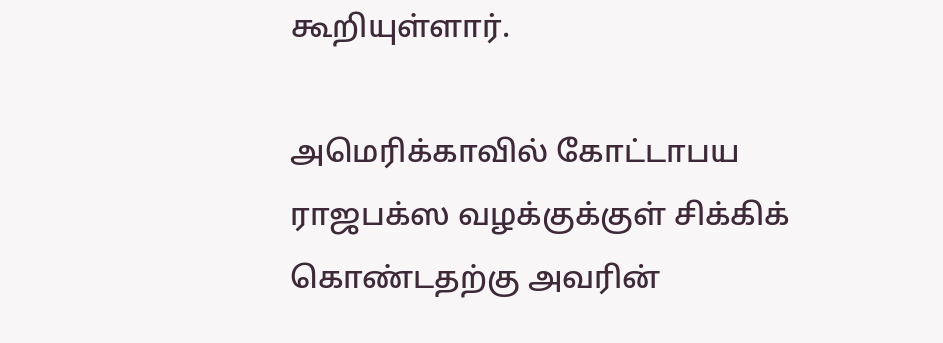கூறியுள்ளார்.

அமெரிக்காவில் கோட்டாபய ராஜபக்ஸ வழக்குக்குள் சிக்கிக் கொண்டதற்கு அவரின்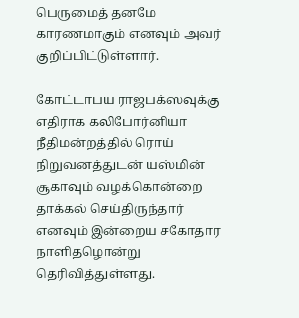பெருமைத் தனமே காரணமாகும் எனவும் அவர் குறிப்பிட்டுள்ளார்.

கோட்டாபய ராஜபக்ஸவுக்கு எதிராக கலிபோர்னியா நீதிமன்றத்தில் ரொய் நிறுவனத்துடன் யஸ்மின் சூகாவும் வழக்கொன்றை தாக்கல் செய்திருந்தார் எனவும் இன்றைய சகோதார நாளிதழொன்று தெரிவித்துள்ளது.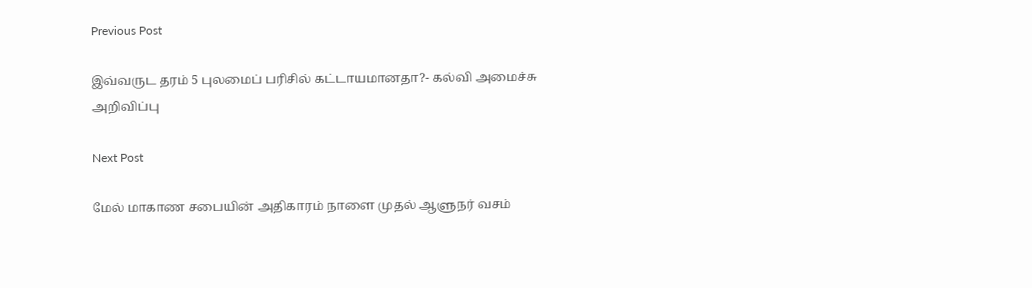Previous Post

இவ்வருட தரம் 5 புலமைப் பரிசில் கட்டாயமானதா?- கல்வி அமைச்சு அறிவிப்பு

Next Post

மேல் மாகாண சபையின் அதிகாரம் நாளை முதல் ஆளுநர் வசம்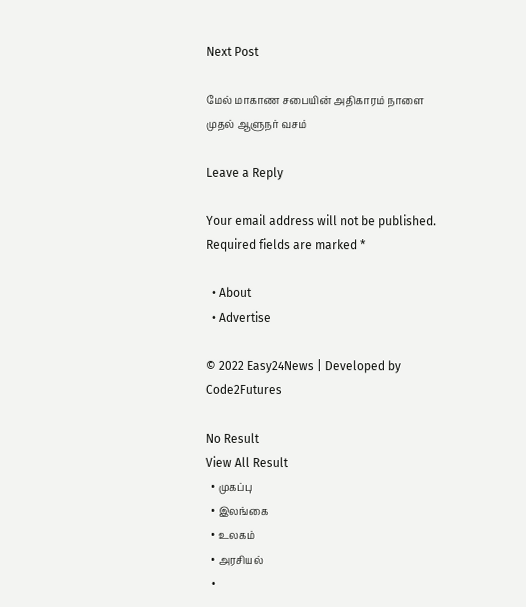Next Post

மேல் மாகாண சபையின் அதிகாரம் நாளை முதல் ஆளுநர் வசம்

Leave a Reply

Your email address will not be published. Required fields are marked *

  • About
  • Advertise

© 2022 Easy24News | Developed by Code2Futures

No Result
View All Result
  • முகப்பு
  • இலங்கை
  • உலகம்
  • அரசியல்
  •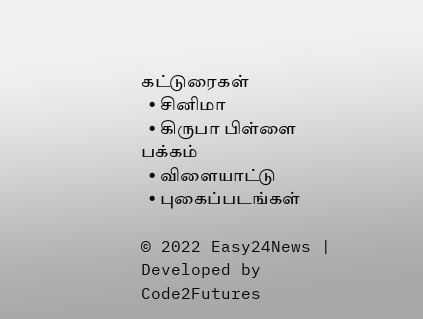கட்டுரைகள்
  • சினிமா
  • கிருபா பிள்ளை பக்கம்
  • விளையாட்டு
  • புகைப்படங்கள்

© 2022 Easy24News | Developed by Code2Futures